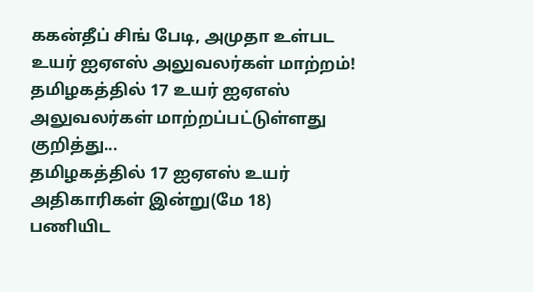ககன்தீப் சிங் பேடி, அமுதா உள்பட உயர் ஐஏஎஸ் அலுவலர்கள் மாற்றம்!
தமிழகத்தில் 17 உயர் ஐஏஎஸ் அலுவலர்கள் மாற்றப்பட்டுள்ளது குறித்து...
தமிழகத்தில் 17 ஐஏஎஸ் உயர் அதிகாரிகள் இன்று(மே 18) பணியிட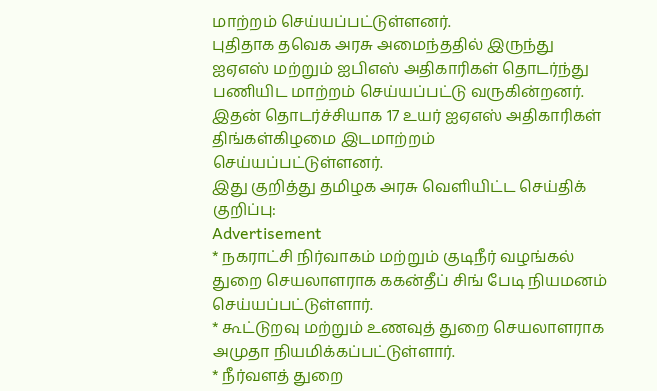மாற்றம் செய்யப்பட்டுள்ளனர்.
புதிதாக தவெக அரசு அமைந்ததில் இருந்து ஐஏஎஸ் மற்றும் ஐபிஎஸ் அதிகாரிகள் தொடர்ந்து பணியிட மாற்றம் செய்யப்பட்டு வருகின்றனர். இதன் தொடர்ச்சியாக 17 உயர் ஐஏஎஸ் அதிகாரிகள் திங்கள்கிழமை இடமாற்றம் செய்யப்பட்டுள்ளனர்.
இது குறித்து தமிழக அரசு வெளியிட்ட செய்திக் குறிப்பு:
Advertisement
* நகராட்சி நிர்வாகம் மற்றும் குடிநீர் வழங்கல் துறை செயலாளராக ககன்தீப் சிங் பேடி நியமனம் செய்யப்பட்டுள்ளார்.
* கூட்டுறவு மற்றும் உணவுத் துறை செயலாளராக அமுதா நியமிக்கப்பட்டுள்ளார்.
* நீர்வளத் துறை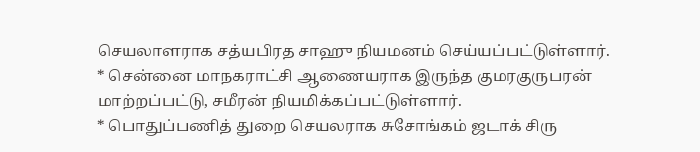செயலாளராக சத்யபிரத சாஹு நியமனம் செய்யப்பட்டுள்ளார்.
* சென்னை மாநகராட்சி ஆணையராக இருந்த குமரகுருபரன் மாற்றப்பட்டு, சமீரன் நியமிக்கப்பட்டுள்ளார்.
* பொதுப்பணித் துறை செயலராக சுசோங்கம் ஜடாக் சிரு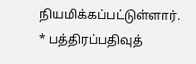நியமிக்கப்பட்டுள்ளார்.
* பத்திரப்பதிவுத்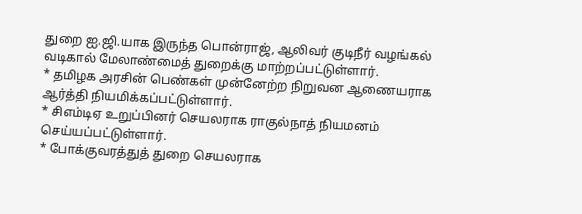துறை ஐ.ஜி.யாக இருந்த பொன்ராஜ், ஆலிவர் குடிநீர் வழங்கல் வடிகால் மேலாண்மைத் துறைக்கு மாற்றப்பட்டுள்ளார்.
* தமிழக அரசின் பெண்கள் முன்னேற்ற நிறுவன ஆணையராக ஆர்த்தி நியமிக்கப்பட்டுள்ளார்.
* சிஎம்டிஏ உறுப்பினர் செயலராக ராகுல்நாத் நியமனம் செய்யப்பட்டுள்ளார்.
* போக்குவரத்துத் துறை செயலராக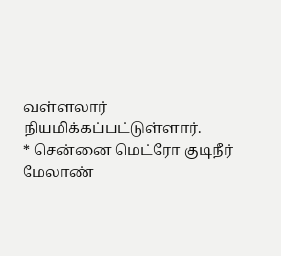வள்ளலார் நியமிக்கப்பட்டுள்ளார்.
* சென்னை மெட்ரோ குடிநீர் மேலாண்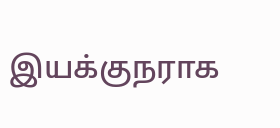இயக்குநராக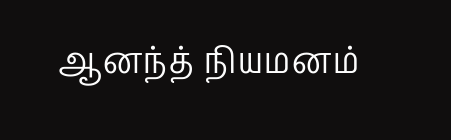ஆனந்த் நியமனம்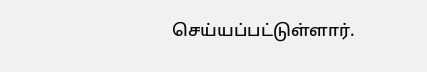செய்யப்பட்டுள்ளார்.